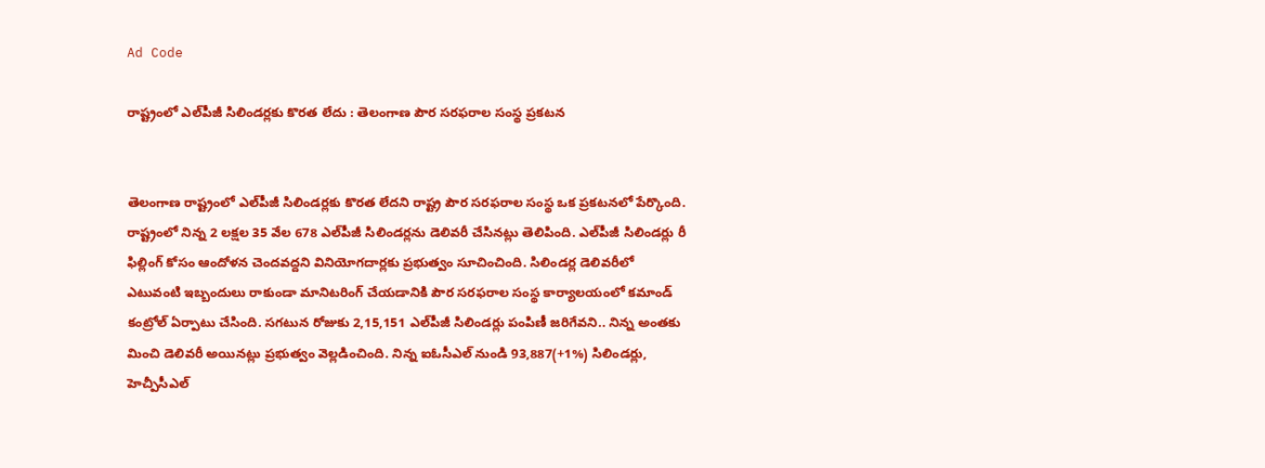Ad Code

రాష్ట్రంలో ఎల్‌పీజీ సిలిండర్లకు కొరత లేదు : తెలంగాణ పౌర సరఫరాల సంస్థ ప్రకటన


తెలంగాణ రాష్ట్రంలో ఎల్‌పీజీ సిలిండర్లకు కొరత లేదని రాష్ట్ర పౌర సరఫరాల సంస్థ ఒక ప్రకటనలో పేర్కొంది. రాష్ట్రంలో నిన్న 2 లక్షల 35 వేల 678 ఎల్‌పీజీ సిలిండర్లను డెలివరీ చేసినట్లు తెలిపింది. ఎల్‌పీజీ సిలిండర్లు రీ ఫిల్లింగ్ కోసం ఆందోళన చెందవద్దని వినియోగదార్లకు ప్రభుత్వం సూచించింది. సిలిండర్ల డెలివరీలో ఎటువంటి ఇబ్బందులు రాకుండా మానిటరింగ్ చేయడానికి పౌర సరఫరాల సంస్థ కార్యాలయంలో కమాండ్ కంట్రోల్ ఏర్పాటు చేసింది. సగటున రోజుకు 2,15,151 ఎల్‌పీజీ సిలిండర్లు పంపిణీ జరిగేవని.. నిన్న అంతకు మించి డెలివరీ అయినట్లు ప్రభుత్వం వెల్లడించింది. నిన్న ఐఓసీఎల్ నుండి 93,887(+1%) సిలిండర్లు, హెచ్పీసీఎల్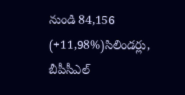నుండి 84,156 (+11,98%)సిలిండర్లు, బీపీసీఎల్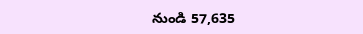నుండి 57,635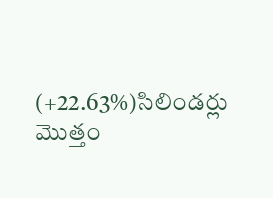(+22.63%)సిలిండర్లు మొత్తం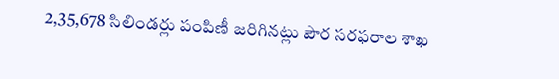2,35,678 సిలిండర్లు పంపిణీ జరిగినట్లు పౌర సరఫరాల శాఖ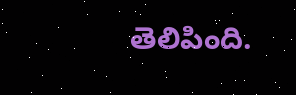తెలిపింది.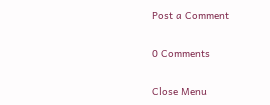Post a Comment

0 Comments

Close Menu